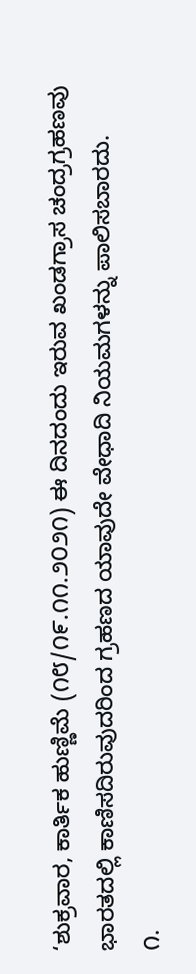‘ಶುಕ್ರವಾರ, ಕಾರ್ತಿಕ ಹುಣ್ಣಿಮೆ (೧೮/೧೯.೧೧.೨೦೨೧) ಈ ದಿನದಂದು ಇರುವ ಖಂಡಗ್ರಾಸ ಚಂದ್ರಗ್ರಹಣವು ಭಾರತದಲ್ಲಿ ಕಾಣಿಸದಿರುವುದರಿಂದ ಗ್ರಹಣದ ಯಾವುದೇ ವೇಧಾದಿ ನಿಯಮಗಳನ್ನು ಪಾಲಿಸಬಾರದು.
೧.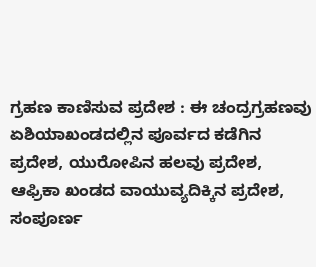ಗ್ರಹಣ ಕಾಣಿಸುವ ಪ್ರದೇಶ : ಈ ಚಂದ್ರಗ್ರಹಣವು ಏಶಿಯಾಖಂಡದಲ್ಲಿನ ಪೂರ್ವದ ಕಡೆಗಿನ ಪ್ರದೇಶ, ಯುರೋಪಿನ ಹಲವು ಪ್ರದೇಶ, ಆಫ್ರಿಕಾ ಖಂಡದ ವಾಯುವ್ಯದಿಕ್ಕಿನ ಪ್ರದೇಶ, ಸಂಪೂರ್ಣ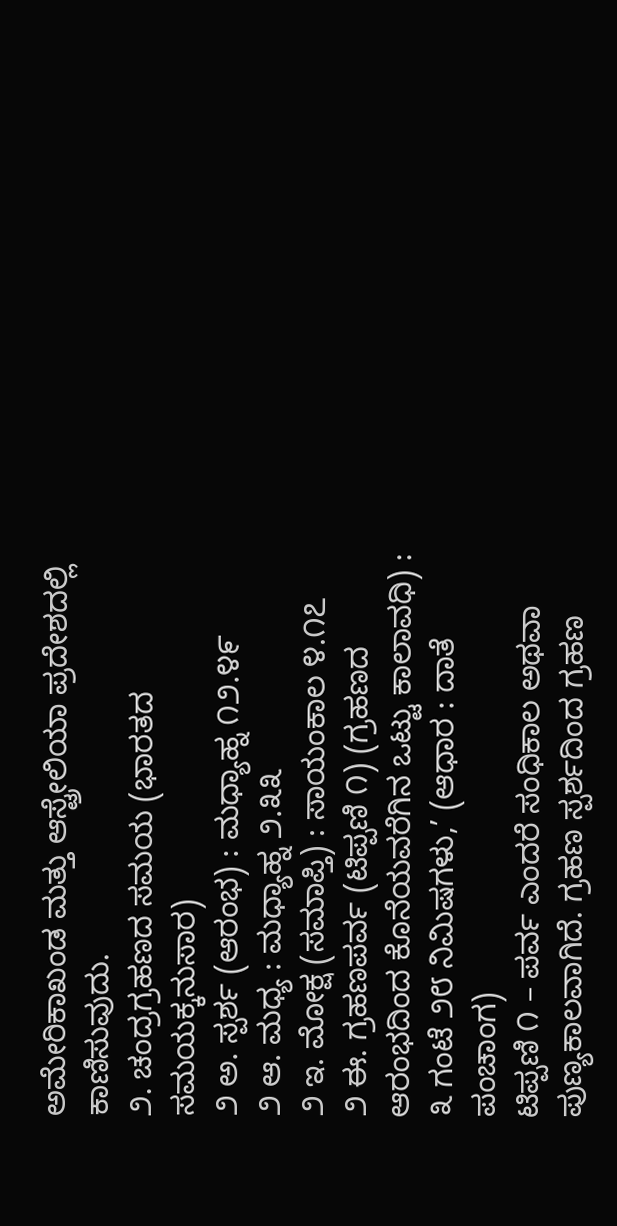ಅಮೇರಿಕಾಖಂಡ ಮತ್ತು ಆಸ್ಟ್ರೇಲಿಯಾ ಪ್ರದೇಶದಲ್ಲಿ ಕಾಣಿಸುವುದು.
೨. ಚಂದ್ರಗ್ರಹಣದ ಸಮಯ (ಭಾರತದ ಸಮಯಕ್ಕನುಸಾರ)
೨ ಅ. ಸ್ಪರ್ಶ (ಆರಂಭ) : ಮಧ್ಯಾಹ್ನ ೧೨.೪೯
೨ ಆ. ಮಧ್ಯ : ಮಧ್ಯಾಹ್ನ ೨.೩೩
೨ ಇ. ಮೋಕ್ಷ (ಸಮಾಪ್ತಿ) : ಸಾಯಂಕಾಲ ೪.೧೭
೨ ಈ. ಗ್ರಹಣಪರ್ವ (ಟಿಪ್ಪಣಿ ೧) (ಗ್ರಹಣದ ಆರಂಭದಿಂದ ಕೊನೆಯವರೆಗಿನ ಒಟ್ಟು ಕಾಲಾವಧಿ) : ೩ ಗಂಟೆ ೨೮ ನಿಮಿಷಗಳು,’ (ಆಧಾರ : ದಾತೆ ಪಂಚಾಂಗ)
ಟಿಪ್ಪಣಿ ೧ – ಪರ್ವ ಎಂದರೆ ಸಂಧಿಕಾಲ ಅಥವಾ ಪುಣ್ಯಕಾಲವಾಗಿದೆ. ಗ್ರಹಣ ಸ್ಪರ್ಶದಿಂದ ಗ್ರಹಣ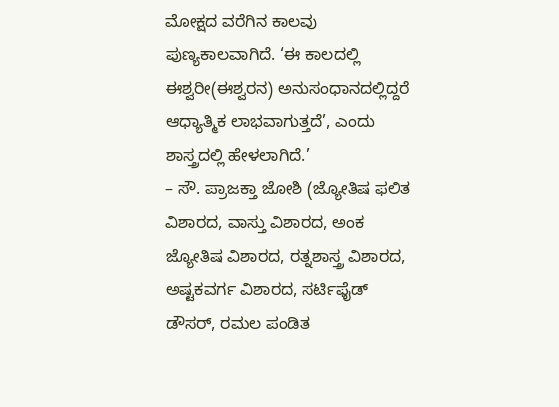ಮೋಕ್ಷದ ವರೆಗಿನ ಕಾಲವು ಪುಣ್ಯಕಾಲವಾಗಿದೆ. ‘ಈ ಕಾಲದಲ್ಲಿ ಈಶ್ವರೀ(ಈಶ್ವರನ) ಅನುಸಂಧಾನದಲ್ಲಿದ್ದರೆ ಆಧ್ಯಾತ್ಮಿಕ ಲಾಭವಾಗುತ್ತದೆ’, ಎಂದು ಶಾಸ್ತ್ರದಲ್ಲಿ ಹೇಳಲಾಗಿದೆ.’
– ಸೌ. ಪ್ರಾಜಕ್ತಾ ಜೋಶಿ (ಜ್ಯೋತಿಷ ಫಲಿತ ವಿಶಾರದ, ವಾಸ್ತು ವಿಶಾರದ, ಅಂಕ ಜ್ಯೋತಿಷ ವಿಶಾರದ, ರತ್ನಶಾಸ್ತ್ರ ವಿಶಾರದ, ಅಷ್ಟಕವರ್ಗ ವಿಶಾರದ, ಸರ್ಟಿಫೈಡ್ ಡೌಸರ್, ರಮಲ ಪಂಡಿತ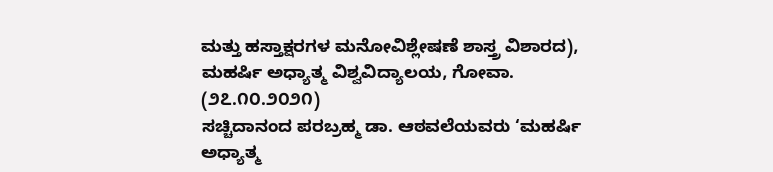ಮತ್ತು ಹಸ್ತಾಕ್ಷರಗಳ ಮನೋವಿಶ್ಲೇಷಣೆ ಶಾಸ್ತ್ರ ವಿಶಾರದ), ಮಹರ್ಷಿ ಅಧ್ಯಾತ್ಮ ವಿಶ್ವವಿದ್ಯಾಲಯ, ಗೋವಾ. (೨೭.೧೦.೨೦೨೧)
ಸಚ್ಚಿದಾನಂದ ಪರಬ್ರಹ್ಮ ಡಾ. ಆಠವಲೆಯವರು ‘ಮಹರ್ಷಿ ಅಧ್ಯಾತ್ಮ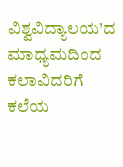ವಿಶ್ವವಿದ್ಯಾಲಯ’ದ ಮಾಧ್ಯಮದಿಂದ ಕಲಾವಿದರಿಗೆ ಕಲೆಯ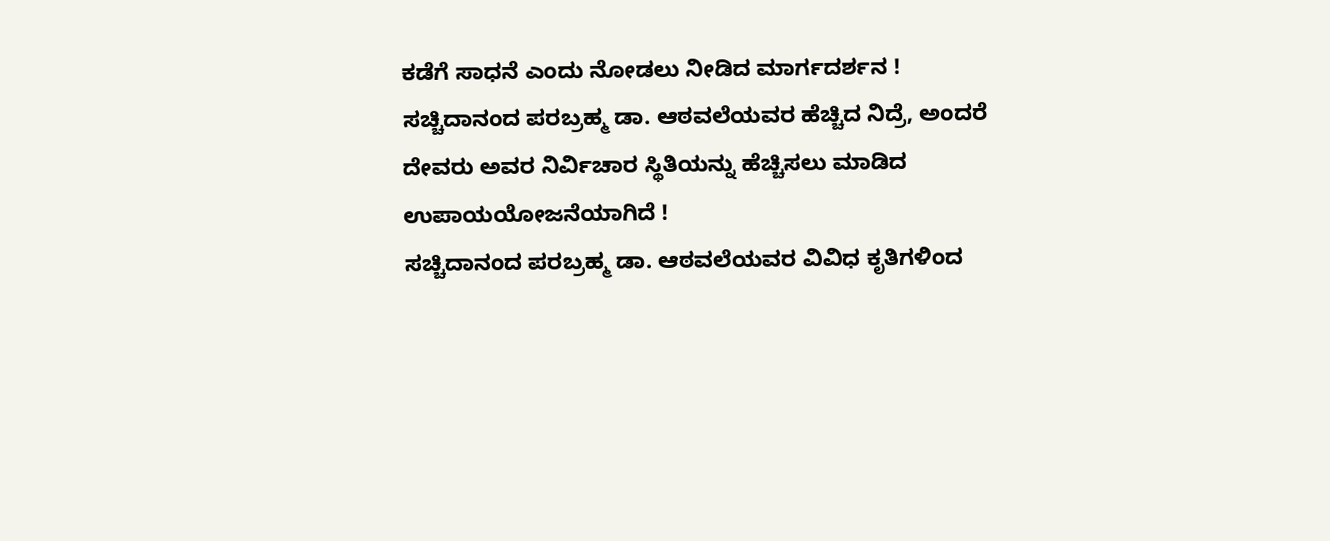ಕಡೆಗೆ ಸಾಧನೆ ಎಂದು ನೋಡಲು ನೀಡಿದ ಮಾರ್ಗದರ್ಶನ !
ಸಚ್ಚಿದಾನಂದ ಪರಬ್ರಹ್ಮ ಡಾ. ಆಠವಲೆಯವರ ಹೆಚ್ಚಿದ ನಿದ್ರೆ, ಅಂದರೆ ದೇವರು ಅವರ ನಿರ್ವಿಚಾರ ಸ್ಥಿತಿಯನ್ನು ಹೆಚ್ಚಿಸಲು ಮಾಡಿದ ಉಪಾಯಯೋಜನೆಯಾಗಿದೆ !
ಸಚ್ಚಿದಾನಂದ ಪರಬ್ರಹ್ಮ ಡಾ. ಆಠವಲೆಯವರ ವಿವಿಧ ಕೃತಿಗಳಿಂದ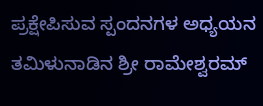ಪ್ರಕ್ಷೇಪಿಸುವ ಸ್ಪಂದನಗಳ ಅಧ್ಯಯನ
ತಮಿಳುನಾಡಿನ ಶ್ರೀ ರಾಮೇಶ್ವರಮ್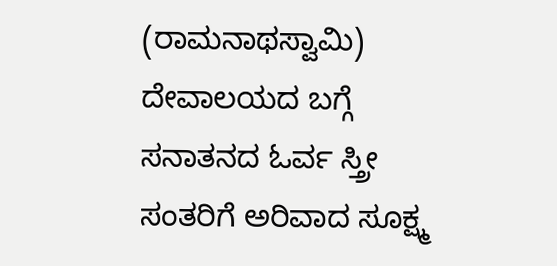(ರಾಮನಾಥಸ್ವಾಮಿ) ದೇವಾಲಯದ ಬಗ್ಗೆ ಸನಾತನದ ಓರ್ವ ಸ್ತ್ರೀ ಸಂತರಿಗೆ ಅರಿವಾದ ಸೂಕ್ಷ್ಮ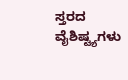ಸ್ತರದ ವೈಶಿಷ್ಟ್ಯಗಳು